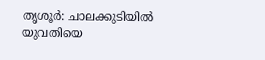തൃശൂർ: ചാലക്കുടിയിൽ യുവതിയെ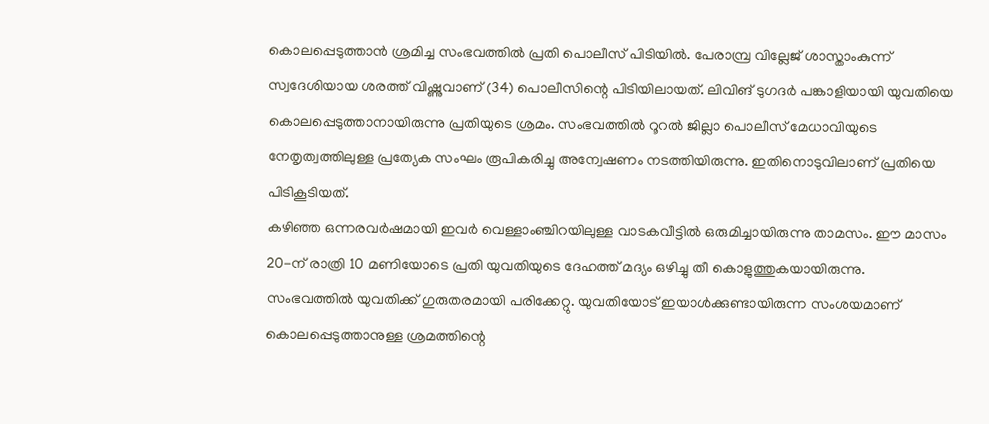കൊലപ്പെടുത്താൻ ശ്രമിച്ച സംഭവത്തിൽ പ്രതി പൊലീസ് പിടിയിൽ. പേരാമ്പ്ര വില്ലേജ് ശാസ്താംകുന്ന് സ്വദേശിയായ ശരത്ത് വിഷ്ണുവാണ് (34) പൊലീസിന്റെ പിടിയിലായത്. ലിവിങ് ടുഗദർ പങ്കാളിയായി യുവതിയെ കൊലപ്പെടുത്താനായിരുന്നു പ്രതിയുടെ ശ്രമം. സംഭവത്തിൽ റൂറൽ ജില്ലാ പൊലീസ് മേധാവിയുടെ നേതൃത്വത്തിലുള്ള പ്രത്യേക സംഘം രൂപികരിച്ചു അന്വേഷണം നടത്തിയിരുന്നു. ഇതിനൊടുവിലാണ് പ്രതിയെ പിടികൂടിയത്.
കഴിഞ്ഞ ഒന്നരവർഷമായി ഇവർ വെള്ളാംഞ്ചിറയിലുള്ള വാടകവീട്ടിൽ ഒരുമിച്ചായിരുന്നു താമസം. ഈ മാസം 20-ന് രാത്രി 10 മണിയോടെ പ്രതി യുവതിയുടെ ദേഹത്ത് മദ്യം ഒഴിച്ചു തീ കൊളുത്തുകയായിരുന്നു.
സംഭവത്തിൽ യുവതിക്ക് ഗുരുതരമായി പരിക്കേറ്റു. യുവതിയോട് ഇയാൾക്കുണ്ടായിരുന്ന സംശയമാണ് കൊലപ്പെടുത്താനുള്ള ശ്രമത്തിന്റെ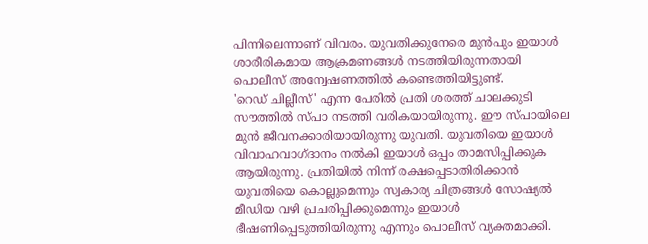പിന്നിലെന്നാണ് വിവരം. യുവതിക്കുനേരെ മുൻപും ഇയാൾ ശാരീരികമായ ആക്രമണങ്ങൾ നടത്തിയിരുന്നതായി പൊലീസ് അന്വേഷണത്തിൽ കണ്ടെത്തിയിട്ടുണ്ട്.
'റെഡ് ചില്ലീസ്' എന്ന പേരിൽ പ്രതി ശരത്ത് ചാലക്കുടി സൗത്തിൽ സ്പാ നടത്തി വരികയായിരുന്നു. ഈ സ്പായിലെ മുൻ ജീവനക്കാരിയായിരുന്നു യുവതി. യുവതിയെ ഇയാൾ വിവാഹവാഗ്ദാനം നൽകി ഇയാൾ ഒപ്പം താമസിപ്പിക്കുക ആയിരുന്നു. പ്രതിയിൽ നിന്ന് രക്ഷപ്പെടാതിരിക്കാൻ യുവതിയെ കൊല്ലുമെന്നും സ്വകാര്യ ചിത്രങ്ങൾ സോഷ്യൽ മീഡിയ വഴി പ്രചരിപ്പിക്കുമെന്നും ഇയാൾ ഭീഷണിപ്പെടുത്തിയിരുന്നു എന്നും പൊലീസ് വ്യക്തമാക്കി.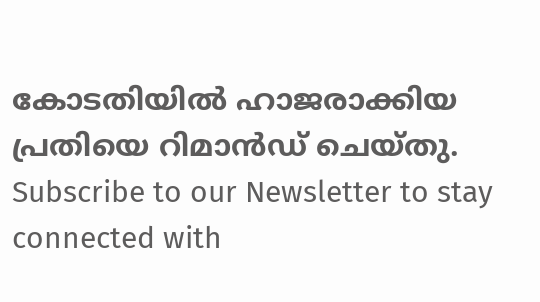കോടതിയിൽ ഹാജരാക്കിയ പ്രതിയെ റിമാൻഡ് ചെയ്തു.
Subscribe to our Newsletter to stay connected with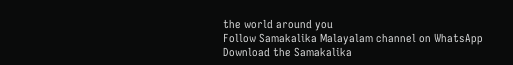the world around you
Follow Samakalika Malayalam channel on WhatsApp
Download the Samakalika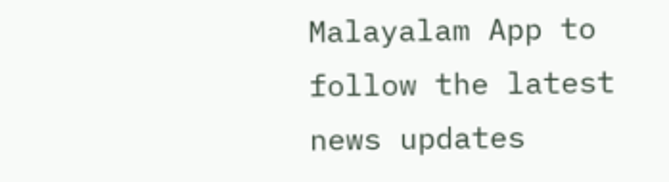Malayalam App to follow the latest news updates